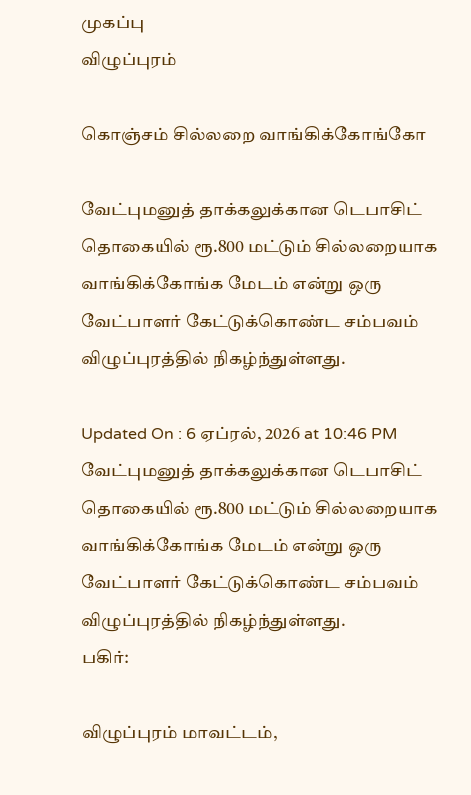முகப்பு
விழுப்புரம்

கொஞ்சம் சில்லறை வாங்கிக்கோங்கோ

வேட்புமனுத் தாக்கலுக்கான டெபாசிட் தொகையில் ரூ.800 மட்டும் சில்லறையாக வாங்கிக்கோங்க மேடம் என்று ஒரு வேட்பாளர் கேட்டுக்கொண்ட சம்பவம் விழுப்புரத்தில் நிகழ்ந்துள்ளது.

Updated On : 6 ஏப்ரல், 2026 at 10:46 PM
வேட்புமனுத் தாக்கலுக்கான டெபாசிட் தொகையில் ரூ.800 மட்டும் சில்லறையாக வாங்கிக்கோங்க மேடம் என்று ஒரு வேட்பாளர் கேட்டுக்கொண்ட சம்பவம் விழுப்புரத்தில் நிகழ்ந்துள்ளது.
பகிர்:

விழுப்புரம் மாவட்டம்,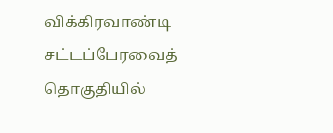விக்கிரவாண்டி சட்டப்பேரவைத் தொகுதியில்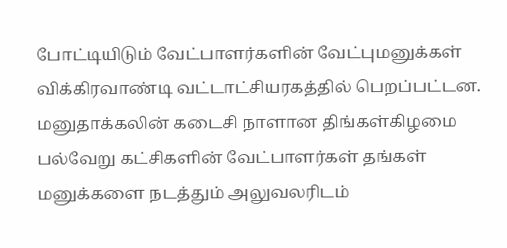போட்டியிடும் வேட்பாளர்களின் வேட்புமனுக்கள் விக்கிரவாண்டி வட்டாட்சியரகத்தில் பெறப்பட்டன. மனுதாக்கலின் கடைசி நாளான திங்கள்கிழமை பல்வேறு கட்சிகளின் வேட்பாளர்கள் தங்கள் மனுக்களை நடத்தும் அலுவலரிடம்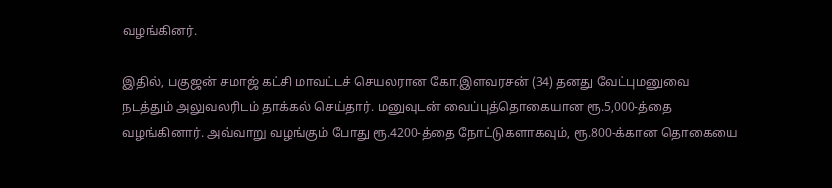வழங்கினர்.

இதில், பகுஜன் சமாஜ் கட்சி மாவட்டச் செயலரான கோ.இளவரசன் (34) தனது வேட்புமனுவை நடத்தும் அலுவலரிடம் தாக்கல் செய்தார். மனுவுடன் வைப்புத்தொகையான ரூ.5,000-த்தை வழங்கினார். அவ்வாறு வழங்கும் போது ரூ.4200-த்தை நோட்டுகளாகவும், ரூ.800-க்கான தொகையை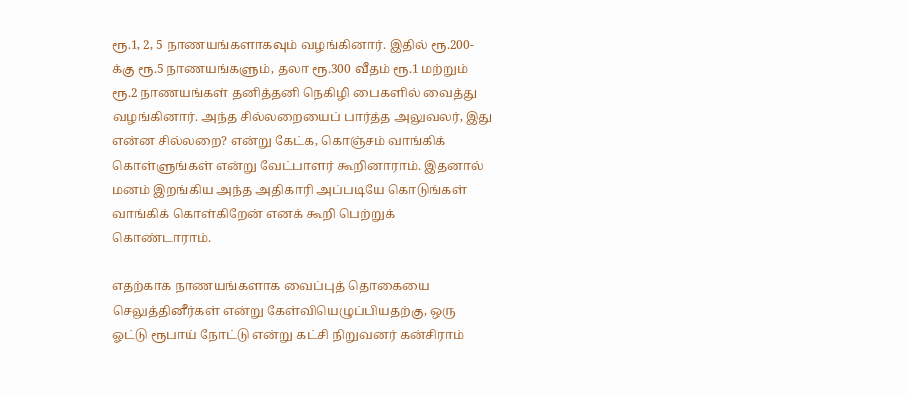ரூ.1, 2, 5 நாணயங்களாகவும் வழங்கினார். இதில் ரூ.200-க்கு ரூ.5 நாணயங்களும், தலா ரூ.300 வீதம் ரூ.1 மற்றும் ரூ.2 நாணயங்கள் தனித்தனி நெகிழி பைகளில் வைத்து வழங்கினார். அந்த சில்லறையைப் பார்த்த அலுவலர், இது என்ன சில்லறை? என்று கேட்க, கொஞ்சம் வாங்கிக் கொள்ளுங்கள் என்று வேட்பாளர் கூறினாராம். இதனால் மனம் இறங்கிய அந்த அதிகாரி அப்படியே கொடுங்கள் வாங்கிக் கொள்கிறேன் எனக் கூறி பெற்றுக் கொண்டாராம்.

எதற்காக நாணயங்களாக வைப்புத் தொகையை செலுத்தினீர்கள் என்று கேள்வியெழுப்பியதற்கு, ஒரு ஓட்டு ரூபாய் நோட்டு என்று கட்சி நிறுவனர் கன்சிராம்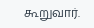கூறுவார்.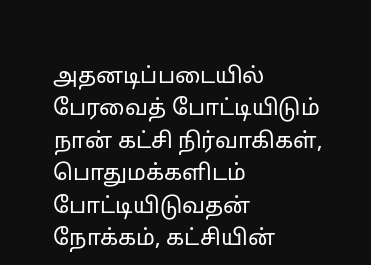அதனடிப்படையில் பேரவைத் போட்டியிடும் நான் கட்சி நிர்வாகிகள், பொதுமக்களிடம் போட்டியிடுவதன் நோக்கம், கட்சியின்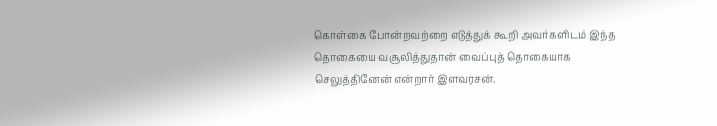கொள்கை போன்றவற்றை எடுத்துக் கூறி அவர்களிடம் இந்த தொகையை வசூலித்துதான் வைப்புத் தொகையாக செலுத்தினேன் என்றார் இளவரசன்.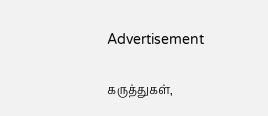Advertisement

கருத்துகள்,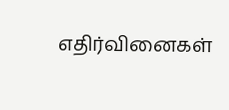எதிர்வினைகள்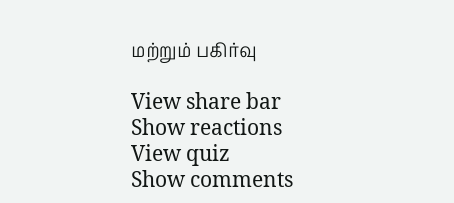மற்றும் பகிர்வு

View share bar
Show reactions
View quiz
Show comments